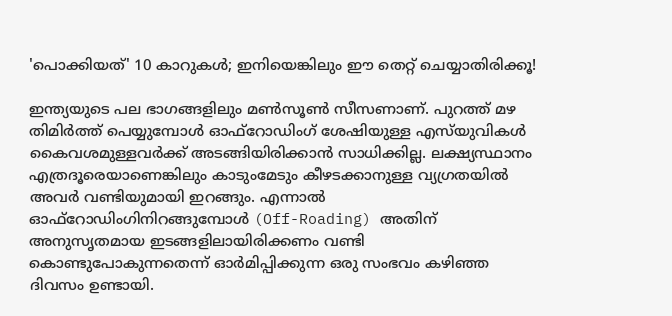'പൊക്കിയത്' 10 കാറുകള്‍; ഇനിയെങ്കിലും ഈ തെറ്റ് ചെയ്യാതിരിക്കൂ!

ഇന്ത്യയുടെ പല ഭാഗങ്ങളിലും മണ്‍സൂണ്‍ സീസണാണ്. പുറത്ത് മഴ തിമിര്‍ത്ത് പെയ്യുമ്പോള്‍ ഓഫ്‌റോഡിംഗ് ശേഷിയുള്ള എസ്‌യുവികള്‍ കൈവശമുള്ളവര്‍ക്ക് അടങ്ങിയിരിക്കാന്‍ സാധിക്കില്ല. ലക്ഷ്യസ്ഥാനം എത്രദൂരെയാണെങ്കിലും കാടുംമേടും കീഴടക്കാനുള്ള വ്യഗ്രതയില്‍ അവര്‍ വണ്ടിയുമായി ഇറങ്ങും. എന്നാല്‍ ഓഫ്‌റോഡിംഗിനിറങ്ങുമ്പോള്‍ (Off-Roading) അതിന് അനുസൃതമായ ഇടങ്ങളിലായിരിക്കണം വണ്ടി കൊണ്ടുപോകുന്നതെന്ന് ഓര്‍മിപ്പിക്കുന്ന ഒരു സംഭവം കഴിഞ്ഞ ദിവസം ഉണ്ടായി.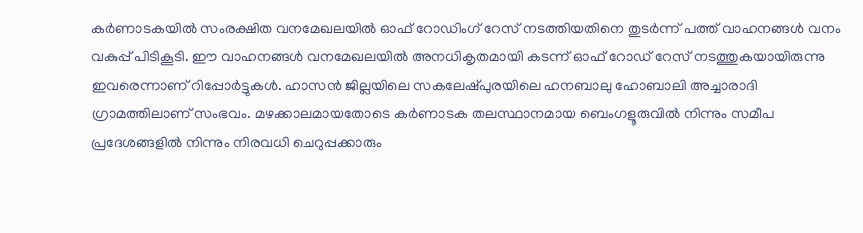കര്‍ണാടകയില്‍ സംരക്ഷിത വനമേഖലയില്‍ ഓഫ് റോഡിംഗ് റേസ് നടത്തിയതിനെ തുടര്‍ന്ന് പത്ത് വാഹനങ്ങള്‍ വനം വകുപ്പ് പിടികൂടി. ഈ വാഹനങ്ങള്‍ വനമേഖലയില്‍ അനധികൃതമായി കടന്ന് ഓഫ് റോഡ് റേസ് നടത്തുകയായിരുന്നു ഇവരെന്നാണ് റിപ്പോര്‍ട്ടുകള്‍. ഹാസന്‍ ജില്ലയിലെ സകലേഷ്പുരയിലെ ഹനബാലു ഹോബാലി അച്ചാരാദി ഗ്രാമത്തിലാണ് സംഭവം. മഴക്കാലമായതോടെ കര്‍ണാടക തലസ്ഥാനമായ ബെംഗളൂരുവില്‍ നിന്നും സമീപ പ്രദേശങ്ങളില്‍ നിന്നും നിരവധി ചെറുപ്പക്കാരും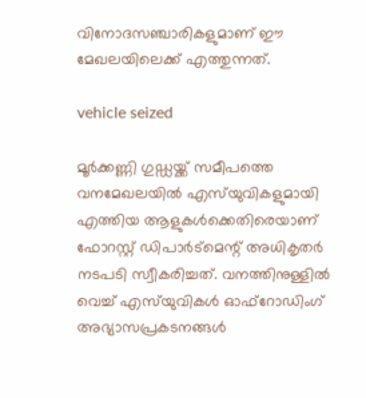വിനോദസഞ്ചാരികളുമാണ് ഈ മേഖലയിലെക്ക് എത്തുന്നത്.

vehicle seized

മൂര്‍ക്കണ്ണി ഗുഡ്ഡയ്ക്ക് സമീപത്തെ വനമേഖലയില്‍ എസ്‌യുവികളുമായി എത്തിയ ആളുകള്‍ക്കെതിരെയാണ് ഫോറസ്റ്റ് ഡിപാര്‍ട്‌മെന്റ് അധികൃതര്‍ നടപടി സ്വീകരിച്ചത്. വനത്തിനുള്ളില്‍ വെച്ച് എസ്‌യുവികള്‍ ഓഫ്‌റോഡിംഗ് അഭ്യാസപ്രകടനങ്ങള്‍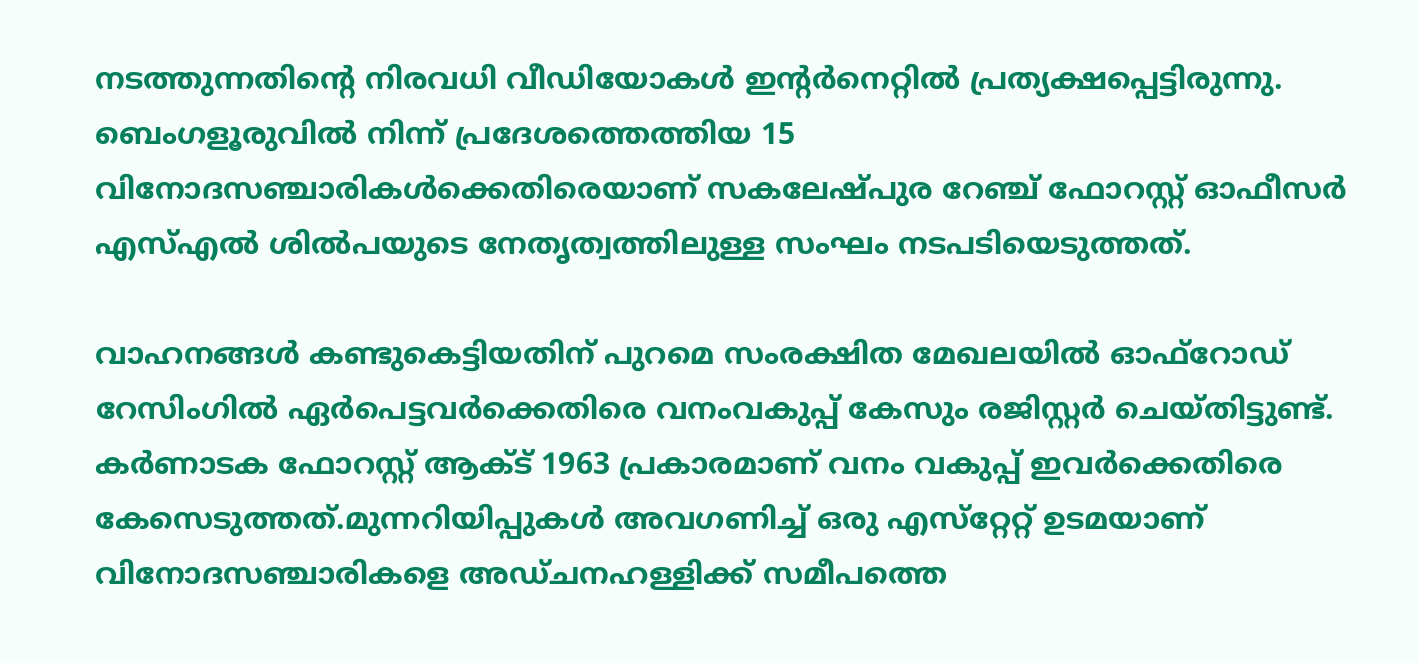നടത്തുന്നതിന്റെ നിരവധി വീഡിയോകള്‍ ഇന്റര്‍നെറ്റില്‍ പ്രത്യക്ഷപ്പെട്ടിരുന്നു. ബെംഗളൂരുവില്‍ നിന്ന് പ്രദേശത്തെത്തിയ 15 വിനോദസഞ്ചാരികള്‍ക്കെതിരെയാണ് സകലേഷ്പുര റേഞ്ച് ഫോറസ്റ്റ് ഓഫീസര്‍ എസ്എല്‍ ശില്‍പയുടെ നേതൃത്വത്തിലുള്ള സംഘം നടപടിയെടുത്തത്.

വാഹനങ്ങള്‍ കണ്ടുകെട്ടിയതിന് പുറമെ സംരക്ഷിത മേഖലയില്‍ ഓഫ്‌റോഡ് റേസിംഗില്‍ ഏര്‍പെട്ടവര്‍ക്കെതിരെ വനംവകുപ്പ് കേസും രജിസ്റ്റര്‍ ചെയ്തിട്ടുണ്ട്. കര്‍ണാടക ഫോറസ്റ്റ് ആക്ട് 1963 പ്രകാരമാണ് വനം വകുപ്പ് ഇവര്‍ക്കെതിരെ കേസെടുത്തത്.മുന്നറിയിപ്പുകള്‍ അവഗണിച്ച് ഒരു എസ്‌റ്റേറ്റ് ഉടമയാണ് വിനോദസഞ്ചാരികളെ അഡ്ചനഹള്ളിക്ക് സമീപത്തെ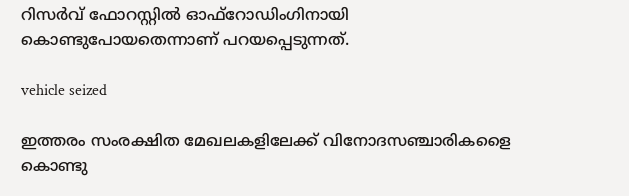റിസര്‍വ് ഫോറസ്റ്റില്‍ ഓഫ്‌റോഡിംഗിനായി കൊണ്ടുപോയതെന്നാണ് പറയപ്പെടുന്നത്.

vehicle seized

ഇത്തരം സംരക്ഷിത മേഖലകളിലേക്ക് വിനോദസഞ്ചാരികളൈ കൊണ്ടു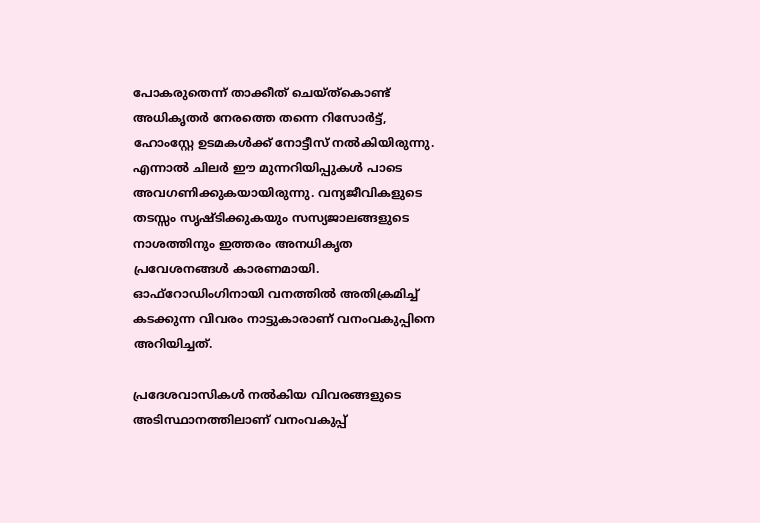പോകരുതെന്ന് താക്കീത് ചെയ്ത്‌കൊണ്ട് അധികൃതര്‍ നേരത്തെ തന്നെ റിസോര്‍ട്ട്, ഹോംസ്റ്റേ ഉടമകള്‍ക്ക് നോട്ടീസ് നല്‍കിയിരുന്നു. എന്നാല്‍ ചിലര്‍ ഈ മുന്നറിയിപ്പുകള്‍ പാടെ അവഗണിക്കുകയായിരുന്നു. വന്യജീവികളുടെ തടസ്സം സൃഷ്ടിക്കുകയും സസ്യജാലങ്ങളുടെ നാശത്തിനും ഇത്തരം അനധികൃത പ്രവേശനങ്ങള്‍ കാരണമായി. ഓഫ്‌റോഡിംഗിനായി വനത്തില്‍ അതിക്രമിച്ച് കടക്കുന്ന വിവരം നാട്ടുകാരാണ് വനംവകുപ്പിനെ അറിയിച്ചത്.

പ്രദേശവാസികള്‍ നല്‍കിയ വിവരങ്ങളുടെ അടിസ്ഥാനത്തിലാണ് വനംവകുപ്പ്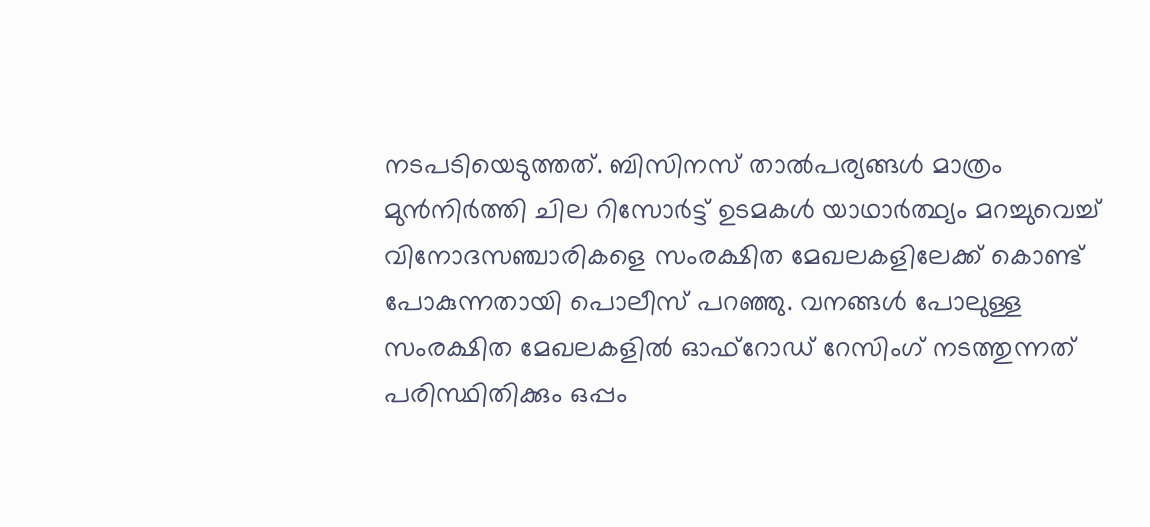നടപടിയെടുത്തത്. ബിസിനസ് താല്‍പര്യങ്ങള്‍ മാത്രം മുന്‍നിര്‍ത്തി ചില റിസോര്‍ട്ട് ഉടമകള്‍ യാഥാര്‍ത്ഥ്യം മറച്ചുവെച്ച് വിനോദസഞ്ചാരികളെ സംരക്ഷിത മേഖലകളിലേക്ക് കൊണ്ട് പോകുന്നതായി പൊലീസ് പറഞ്ഞു. വനങ്ങള്‍ പോലുള്ള സംരക്ഷിത മേഖലകളില്‍ ഓഫ്‌റോഡ് റേസിംഗ് നടത്തുന്നത് പരിസ്ഥിതിക്കും ഒപ്പം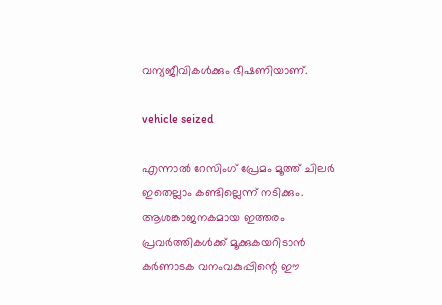വന്യജീവികള്‍ക്കും ഭീഷണിയാണ്.

vehicle seized

എന്നാല്‍ റേസിംഗ് പ്രേമം മൂത്ത് ചിലര്‍ ഇതെല്ലാം കണ്ടില്ലെന്ന് നടിക്കും. ആശങ്കാജനകമായ ഇത്തരം പ്രവര്‍ത്തികള്‍ക്ക് മൂക്കുകയറിടാന്‍ കര്‍ണാടക വനംവകുപ്പിന്റെ ഈ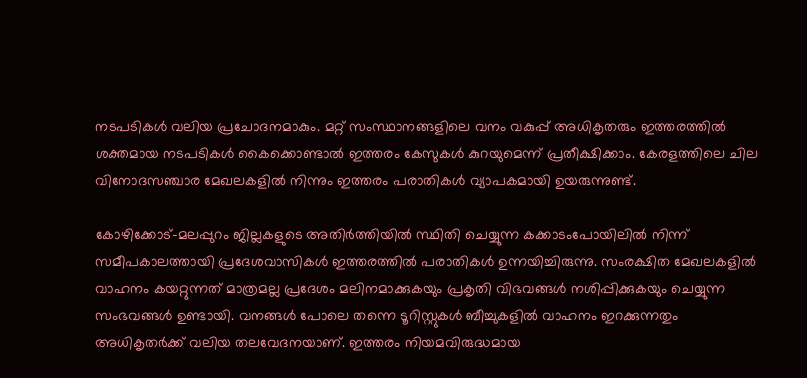നടപടികള്‍ വലിയ പ്രചോദനമാകും. മറ്റ് സംസ്ഥാനങ്ങളിലെ വനം വകുപ്പ് അധികൃതരും ഇത്തരത്തില്‍ ശക്തമായ നടപടികള്‍ കൈക്കൊണ്ടാല്‍ ഇത്തരം കേസുകള്‍ കുറയുമെന്ന് പ്രതീക്ഷിക്കാം. കേരളത്തിലെ ചില വിനോദസഞ്ചാര മേഖലകളില്‍ നിന്നും ഇത്തരം പരാതികള്‍ വ്യാപകമായി ഉയരുന്നുണ്ട്.

കോഴിക്കോട്-മലപ്പുറം ജില്ലകളുടെ അതിര്‍ത്തിയില്‍ സ്ഥിതി ചെയ്യുന്ന കക്കാടംപോയിലില്‍ നിന്ന് സമീപകാലത്തായി പ്രദേശവാസികള്‍ ഇത്തരത്തില്‍ പരാതികള്‍ ഉന്നയിച്ചിരുന്നു. സംരക്ഷിത മേഖലകളില്‍ വാഹനം കയറ്റുന്നത് മാത്രമല്ല പ്രദേശം മലിനമാക്കുകയും പ്രകൃതി വിഭവങ്ങള്‍ നശിപ്പിക്കുകയും ചെയ്യുന്ന സംഭവങ്ങള്‍ ഉണ്ടായി. വനങ്ങള്‍ പോലെ തന്നെ ടൂറിസ്റ്റുകള്‍ ബീച്ചുകളില്‍ വാഹനം ഇറക്കുന്നതും അധികൃതര്‍ക്ക് വലിയ തലവേദനയാണ്. ഇത്തരം നിയമവിരുദ്ധമായ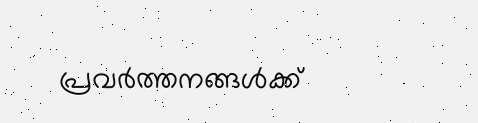പ്രവര്‍ത്തനങ്ങള്‍ക്ക്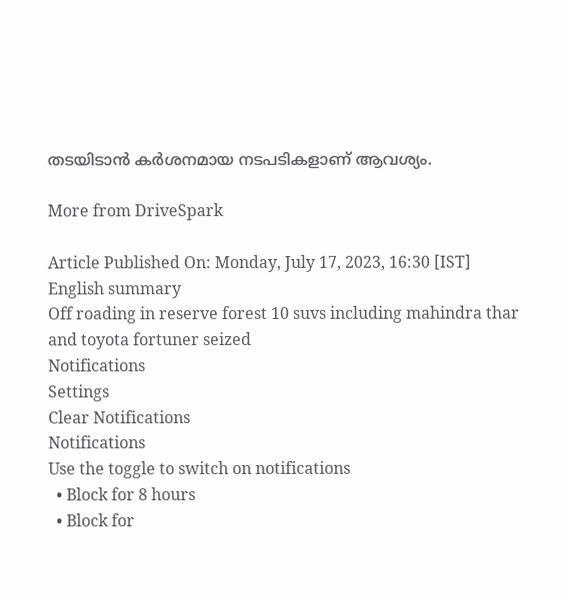തടയിടാന്‍ കര്‍ശനമായ നടപടികളാണ് ആവശ്യം.

More from DriveSpark

Article Published On: Monday, July 17, 2023, 16:30 [IST]
English summary
Off roading in reserve forest 10 suvs including mahindra thar and toyota fortuner seized
Notifications
Settings
Clear Notifications
Notifications
Use the toggle to switch on notifications
  • Block for 8 hours
  • Block for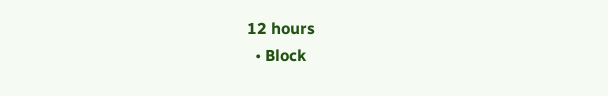12 hours
  • Block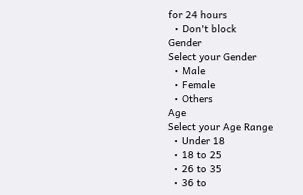for 24 hours
  • Don't block
Gender
Select your Gender
  • Male
  • Female
  • Others
Age
Select your Age Range
  • Under 18
  • 18 to 25
  • 26 to 35
  • 36 to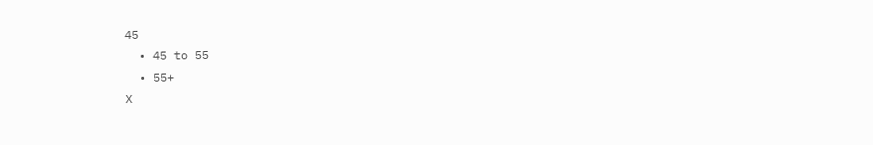45
  • 45 to 55
  • 55+
X